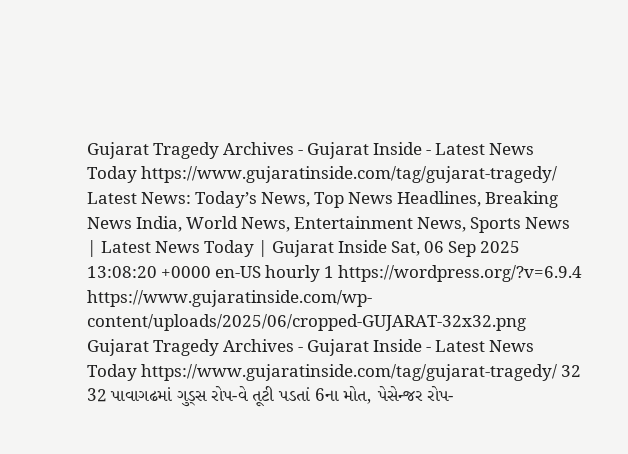Gujarat Tragedy Archives - Gujarat Inside - Latest News Today https://www.gujaratinside.com/tag/gujarat-tragedy/ Latest News: Today’s News, Top News Headlines, Breaking News India, World News, Entertainment News, Sports News | Latest News Today | Gujarat Inside Sat, 06 Sep 2025 13:08:20 +0000 en-US hourly 1 https://wordpress.org/?v=6.9.4 https://www.gujaratinside.com/wp-content/uploads/2025/06/cropped-GUJARAT-32x32.png Gujarat Tragedy Archives - Gujarat Inside - Latest News Today https://www.gujaratinside.com/tag/gujarat-tragedy/ 32 32 પાવાગઢમાં ગુડ્સ રોપ-વે તૂટી પડતાં 6ના મોત, પેસેન્જર રોપ-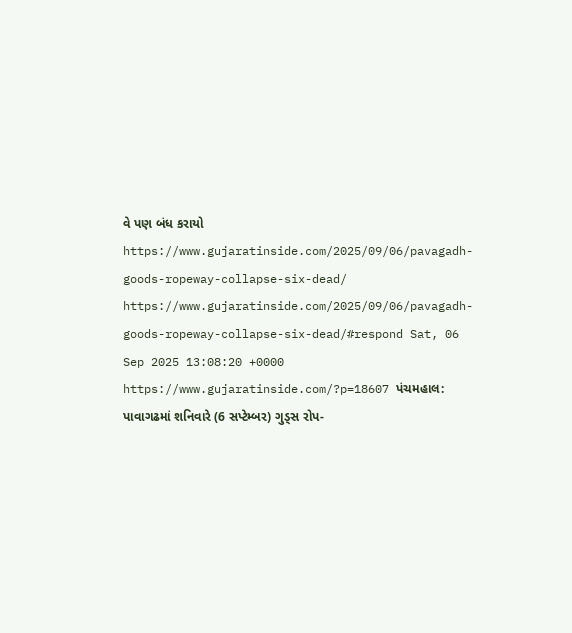વે પણ બંધ કરાયો https://www.gujaratinside.com/2025/09/06/pavagadh-goods-ropeway-collapse-six-dead/ https://www.gujaratinside.com/2025/09/06/pavagadh-goods-ropeway-collapse-six-dead/#respond Sat, 06 Sep 2025 13:08:20 +0000 https://www.gujaratinside.com/?p=18607 પંચમહાલ: પાવાગઢમાં શનિવારે (6 સપ્ટેમ્બર) ગુડ્સ રોપ-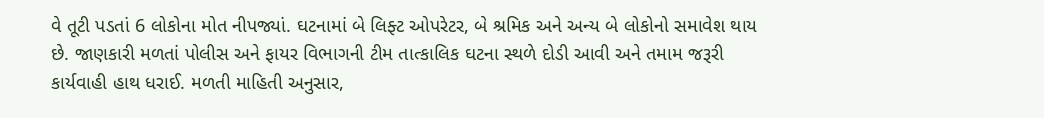વે તૂટી પડતાં 6 લોકોના મોત નીપજ્યાં. ઘટનામાં બે લિફ્ટ ઓપરેટર, બે શ્રમિક અને અન્ય બે લોકોનો સમાવેશ થાય છે. જાણકારી મળતાં પોલીસ અને ફાયર વિભાગની ટીમ તાત્કાલિક ઘટના સ્થળે દોડી આવી અને તમામ જરૂરી કાર્યવાહી હાથ ધરાઈ. મળતી માહિતી અનુસાર,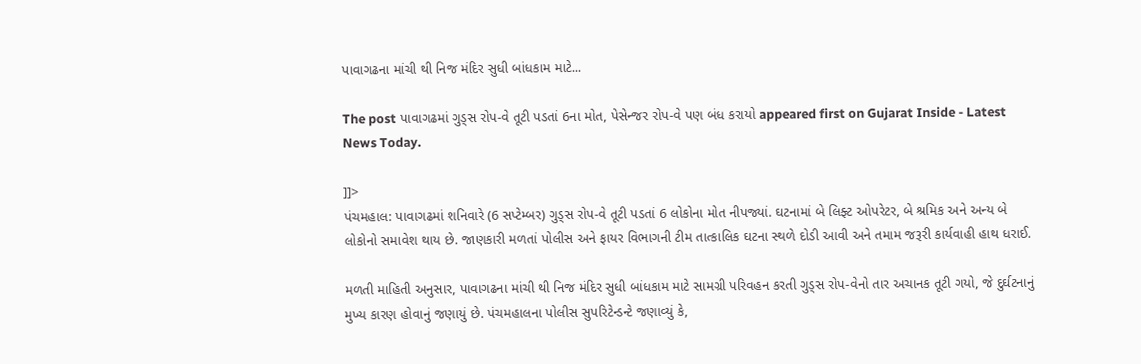પાવાગઢના માંચી થી નિજ મંદિર સુધી બાંધકામ માટે...

The post પાવાગઢમાં ગુડ્સ રોપ-વે તૂટી પડતાં 6ના મોત, પેસેન્જર રોપ-વે પણ બંધ કરાયો appeared first on Gujarat Inside - Latest News Today.

]]>
પંચમહાલ: પાવાગઢમાં શનિવારે (6 સપ્ટેમ્બર) ગુડ્સ રોપ-વે તૂટી પડતાં 6 લોકોના મોત નીપજ્યાં. ઘટનામાં બે લિફ્ટ ઓપરેટર, બે શ્રમિક અને અન્ય બે લોકોનો સમાવેશ થાય છે. જાણકારી મળતાં પોલીસ અને ફાયર વિભાગની ટીમ તાત્કાલિક ઘટના સ્થળે દોડી આવી અને તમામ જરૂરી કાર્યવાહી હાથ ધરાઈ.

મળતી માહિતી અનુસાર, પાવાગઢના માંચી થી નિજ મંદિર સુધી બાંધકામ માટે સામગ્રી પરિવહન કરતી ગુડ્સ રોપ-વેનો તાર અચાનક તૂટી ગયો, જે દુર્ઘટનાનું મુખ્ય કારણ હોવાનું જણાયું છે. પંચમહાલના પોલીસ સુપરિટેન્ડન્ટે જણાવ્યું કે,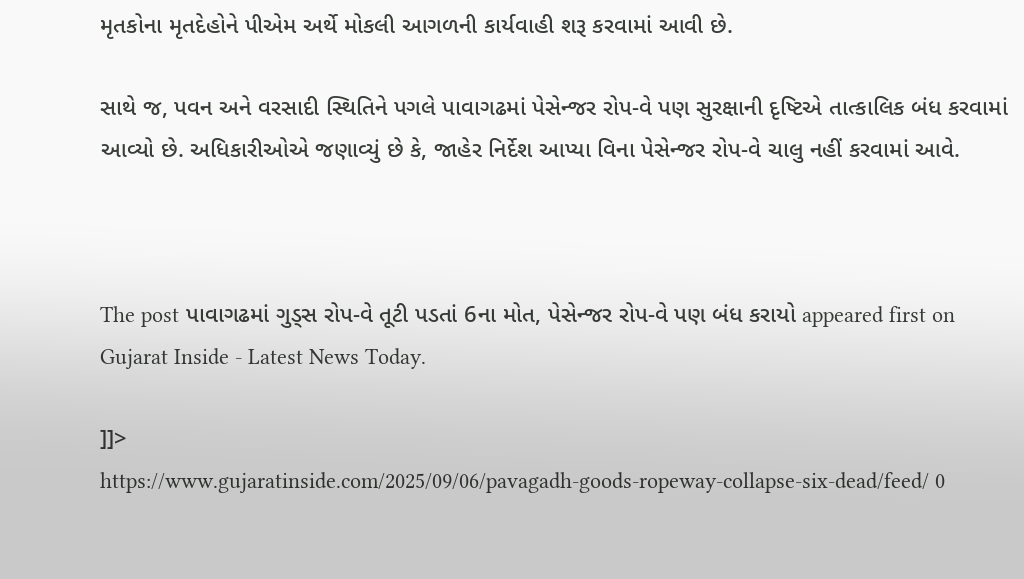મૃતકોના મૃતદેહોને પીએમ અર્થે મોકલી આગળની કાર્યવાહી શરૂ કરવામાં આવી છે.

સાથે જ, પવન અને વરસાદી સ્થિતિને પગલે પાવાગઢમાં પેસેન્જર રોપ-વે પણ સુરક્ષાની દૃષ્ટિએ તાત્કાલિક બંધ કરવામાં આવ્યો છે. અધિકારીઓએ જણાવ્યું છે કે, જાહેર નિર્દેશ આપ્યા વિના પેસેન્જર રોપ-વે ચાલુ નહીં કરવામાં આવે.



The post પાવાગઢમાં ગુડ્સ રોપ-વે તૂટી પડતાં 6ના મોત, પેસેન્જર રોપ-વે પણ બંધ કરાયો appeared first on Gujarat Inside - Latest News Today.

]]>
https://www.gujaratinside.com/2025/09/06/pavagadh-goods-ropeway-collapse-six-dead/feed/ 0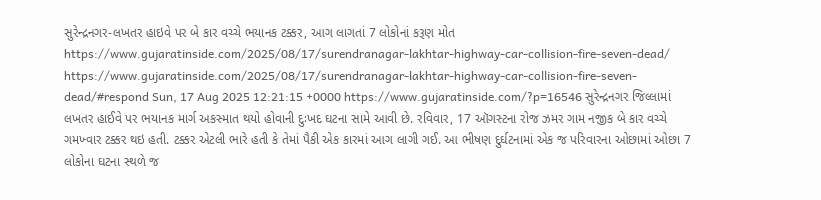સુરેન્દ્રનગર-લખતર હાઇવે પર બે કાર વચ્ચે ભયાનક ટક્કર, આગ લાગતાં 7 લોકોનાં કરૂણ મોત https://www.gujaratinside.com/2025/08/17/surendranagar-lakhtar-highway-car-collision-fire-seven-dead/ https://www.gujaratinside.com/2025/08/17/surendranagar-lakhtar-highway-car-collision-fire-seven-dead/#respond Sun, 17 Aug 2025 12:21:15 +0000 https://www.gujaratinside.com/?p=16546 સુરેન્દ્રનગર જિલ્લામાં લખતર હાઈવે પર ભયાનક માર્ગ અકસ્માત થયો હોવાની દુઃખદ ઘટના સામે આવી છે. રવિવાર, 17 ઑગસ્ટના રોજ ઝમર ગામ નજીક બે કાર વચ્ચે ગમખ્વાર ટક્કર થઇ હતી. ટક્કર એટલી ભારે હતી કે તેમાં પૈકી એક કારમાં આગ લાગી ગઈ. આ ભીષણ દુર્ઘટનામાં એક જ પરિવારના ઓછામાં ઓછા 7 લોકોના ઘટના સ્થળે જ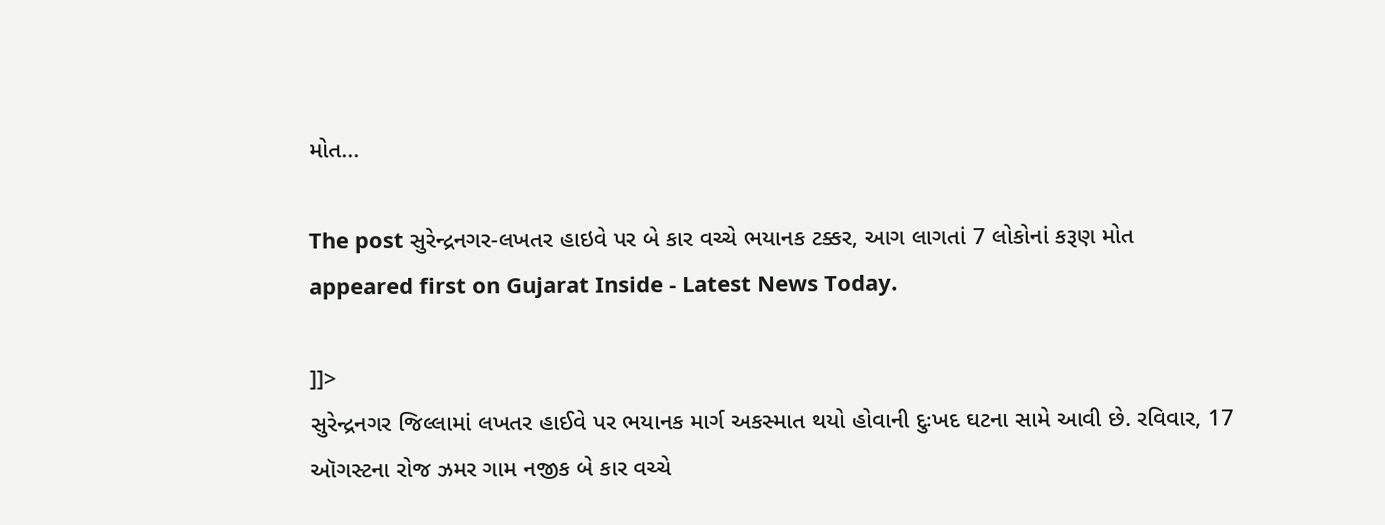મોત...

The post સુરેન્દ્રનગર-લખતર હાઇવે પર બે કાર વચ્ચે ભયાનક ટક્કર, આગ લાગતાં 7 લોકોનાં કરૂણ મોત appeared first on Gujarat Inside - Latest News Today.

]]>
સુરેન્દ્રનગર જિલ્લામાં લખતર હાઈવે પર ભયાનક માર્ગ અકસ્માત થયો હોવાની દુઃખદ ઘટના સામે આવી છે. રવિવાર, 17 ઑગસ્ટના રોજ ઝમર ગામ નજીક બે કાર વચ્ચે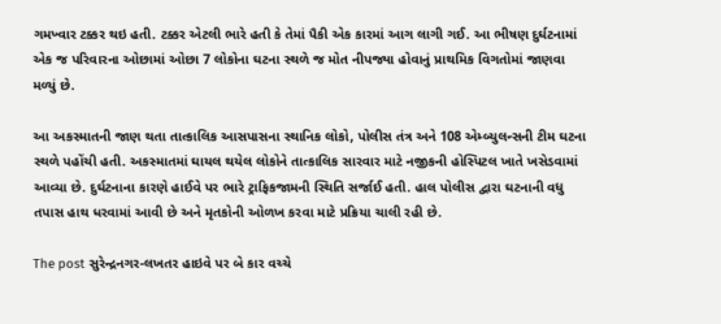ગમખ્વાર ટક્કર થઇ હતી. ટક્કર એટલી ભારે હતી કે તેમાં પૈકી એક કારમાં આગ લાગી ગઈ. આ ભીષણ દુર્ઘટનામાં એક જ પરિવારના ઓછામાં ઓછા 7 લોકોના ઘટના સ્થળે જ મોત નીપજ્યા હોવાનું પ્રાથમિક વિગતોમાં જાણવા મળ્યું છે.

આ અકસ્માતની જાણ થતા તાત્કાલિક આસપાસના સ્થાનિક લોકો, પોલીસ તંત્ર અને 108 એમ્બ્યુલન્સની ટીમ ઘટના સ્થળે પહોંચી હતી. અકસ્માતમાં ઘાયલ થયેલ લોકોને તાત્કાલિક સારવાર માટે નજીકની હોસ્પિટલ ખાતે ખસેડવામાં આવ્યા છે. દુર્ઘટનાના કારણે હાઈવે પર ભારે ટ્રાફિકજામની સ્થિતિ સર્જાઈ હતી. હાલ પોલીસ દ્વારા ઘટનાની વધુ તપાસ હાથ ધરવામાં આવી છે અને મૃતકોની ઓળખ કરવા માટે પ્રક્રિયા ચાલી રહી છે.

The post સુરેન્દ્રનગર-લખતર હાઇવે પર બે કાર વચ્ચે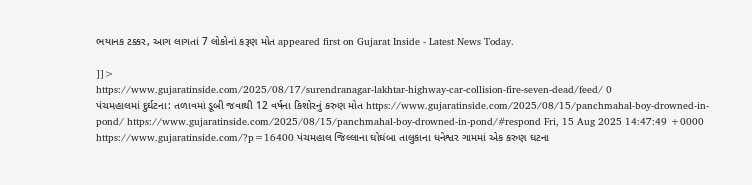ભયાનક ટક્કર, આગ લાગતાં 7 લોકોનાં કરૂણ મોત appeared first on Gujarat Inside - Latest News Today.

]]>
https://www.gujaratinside.com/2025/08/17/surendranagar-lakhtar-highway-car-collision-fire-seven-dead/feed/ 0
પંચમહાલમાં દુર્ઘટના: તળાવમાં ડૂબી જવાથી 12 વર્ષના કિશોરનું કરુણ મોત https://www.gujaratinside.com/2025/08/15/panchmahal-boy-drowned-in-pond/ https://www.gujaratinside.com/2025/08/15/panchmahal-boy-drowned-in-pond/#respond Fri, 15 Aug 2025 14:47:49 +0000 https://www.gujaratinside.com/?p=16400 પંચમહાલ જિલ્લાના ઘોઘંબા તાલુકાના ધનેશ્વર ગામમાં એક કરુણ ઘટના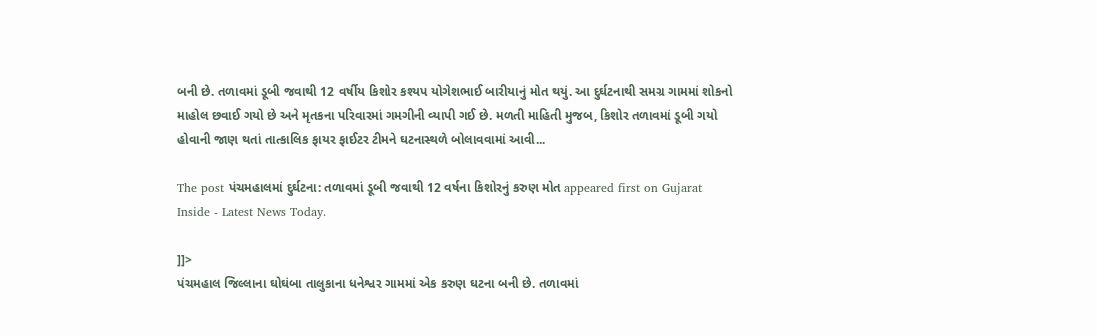બની છે. તળાવમાં ડૂબી જવાથી 12 વર્ષીય કિશોર કશ્યપ યોગેશભાઈ બારીયાનું મોત થયું. આ દુર્ઘટનાથી સમગ્ર ગામમાં શોકનો માહોલ છવાઈ ગયો છે અને મૃતકના પરિવારમાં ગમગીની વ્યાપી ગઈ છે. મળતી માહિતી મુજબ, કિશોર તળાવમાં ડૂબી ગયો હોવાની જાણ થતાં તાત્કાલિક ફાયર ફાઈટર ટીમને ઘટનાસ્થળે બોલાવવામાં આવી...

The post પંચમહાલમાં દુર્ઘટના: તળાવમાં ડૂબી જવાથી 12 વર્ષના કિશોરનું કરુણ મોત appeared first on Gujarat Inside - Latest News Today.

]]>
પંચમહાલ જિલ્લાના ઘોઘંબા તાલુકાના ધનેશ્વર ગામમાં એક કરુણ ઘટના બની છે. તળાવમાં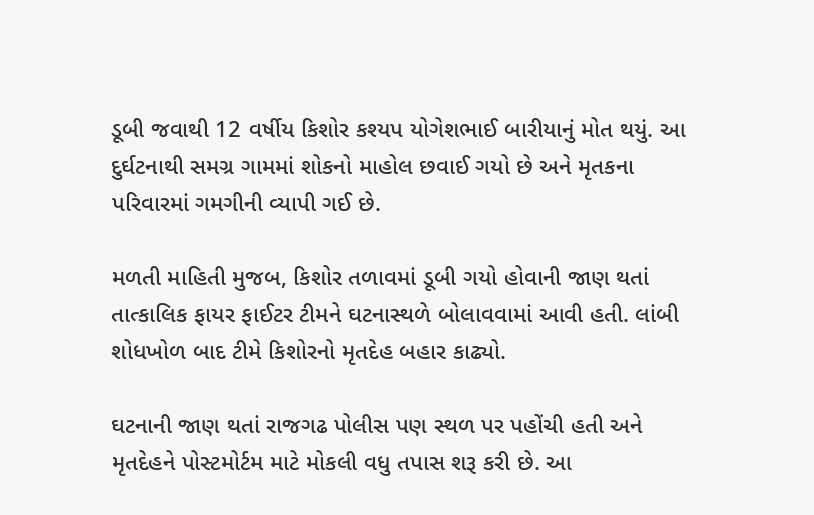ડૂબી જવાથી 12 વર્ષીય કિશોર કશ્યપ યોગેશભાઈ બારીયાનું મોત થયું. આ દુર્ઘટનાથી સમગ્ર ગામમાં શોકનો માહોલ છવાઈ ગયો છે અને મૃતકના પરિવારમાં ગમગીની વ્યાપી ગઈ છે.

મળતી માહિતી મુજબ, કિશોર તળાવમાં ડૂબી ગયો હોવાની જાણ થતાં તાત્કાલિક ફાયર ફાઈટર ટીમને ઘટનાસ્થળે બોલાવવામાં આવી હતી. લાંબી શોધખોળ બાદ ટીમે કિશોરનો મૃતદેહ બહાર કાઢ્યો.

ઘટનાની જાણ થતાં રાજગઢ પોલીસ પણ સ્થળ પર પહોંચી હતી અને મૃતદેહને પોસ્ટમોર્ટમ માટે મોકલી વધુ તપાસ શરૂ કરી છે. આ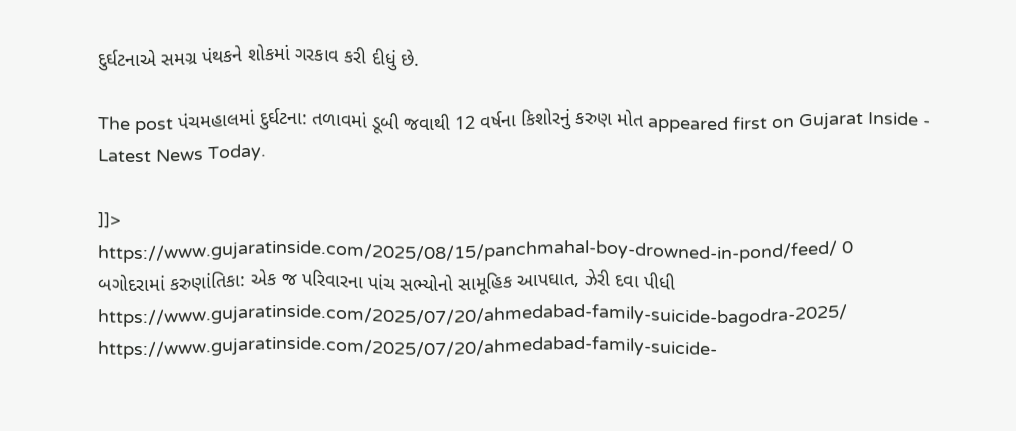દુર્ઘટનાએ સમગ્ર પંથકને શોકમાં ગરકાવ કરી દીધું છે.

The post પંચમહાલમાં દુર્ઘટના: તળાવમાં ડૂબી જવાથી 12 વર્ષના કિશોરનું કરુણ મોત appeared first on Gujarat Inside - Latest News Today.

]]>
https://www.gujaratinside.com/2025/08/15/panchmahal-boy-drowned-in-pond/feed/ 0
બગોદરામાં કરુણાંતિકા: એક જ પરિવારના પાંચ સભ્યોનો સામૂહિક આપઘાત, ઝેરી દવા પીધી https://www.gujaratinside.com/2025/07/20/ahmedabad-family-suicide-bagodra-2025/ https://www.gujaratinside.com/2025/07/20/ahmedabad-family-suicide-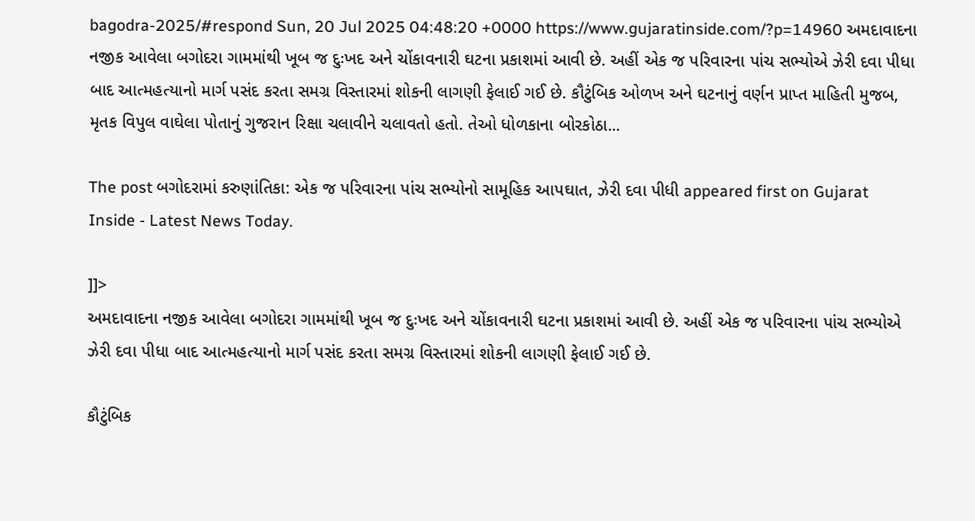bagodra-2025/#respond Sun, 20 Jul 2025 04:48:20 +0000 https://www.gujaratinside.com/?p=14960 અમદાવાદના નજીક આવેલા બગોદરા ગામમાંથી ખૂબ જ દુઃખદ અને ચોંકાવનારી ઘટના પ્રકાશમાં આવી છે. અહીં એક જ પરિવારના પાંચ સભ્યોએ ઝેરી દવા પીધા બાદ આત્મહત્યાનો માર્ગ પસંદ કરતા સમગ્ર વિસ્તારમાં શોકની લાગણી ફેલાઈ ગઈ છે. કૌટુંબિક ઓળખ અને ઘટનાનું વર્ણન પ્રાપ્ત માહિતી મુજબ, મૃતક વિપુલ વાઘેલા પોતાનું ગુજરાન રિક્ષા ચલાવીને ચલાવતો હતો. તેઓ ધોળકાના બોરકોઠા...

The post બગોદરામાં કરુણાંતિકા: એક જ પરિવારના પાંચ સભ્યોનો સામૂહિક આપઘાત, ઝેરી દવા પીધી appeared first on Gujarat Inside - Latest News Today.

]]>
અમદાવાદના નજીક આવેલા બગોદરા ગામમાંથી ખૂબ જ દુઃખદ અને ચોંકાવનારી ઘટના પ્રકાશમાં આવી છે. અહીં એક જ પરિવારના પાંચ સભ્યોએ ઝેરી દવા પીધા બાદ આત્મહત્યાનો માર્ગ પસંદ કરતા સમગ્ર વિસ્તારમાં શોકની લાગણી ફેલાઈ ગઈ છે.

કૌટુંબિક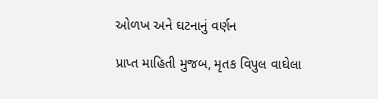ઓળખ અને ઘટનાનું વર્ણન

પ્રાપ્ત માહિતી મુજબ, મૃતક વિપુલ વાઘેલા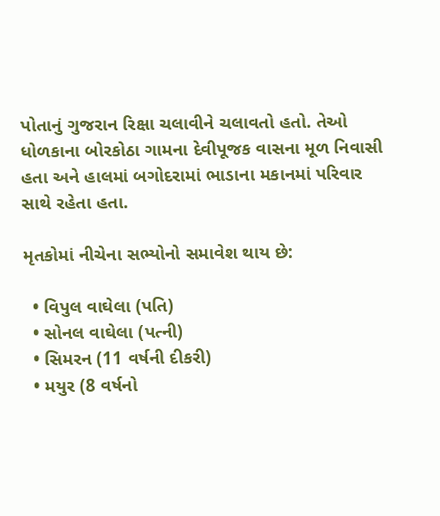પોતાનું ગુજરાન રિક્ષા ચલાવીને ચલાવતો હતો. તેઓ ધોળકાના બોરકોઠા ગામના દેવીપૂજક વાસના મૂળ નિવાસી હતા અને હાલમાં બગોદરામાં ભાડાના મકાનમાં પરિવાર સાથે રહેતા હતા.

મૃતકોમાં નીચેના સભ્યોનો સમાવેશ થાય છે:

  • વિપુલ વાઘેલા (પતિ)
  • સોનલ વાઘેલા (પત્ની)
  • સિમરન (11 વર્ષની દીકરી)
  • મયુર (8 વર્ષનો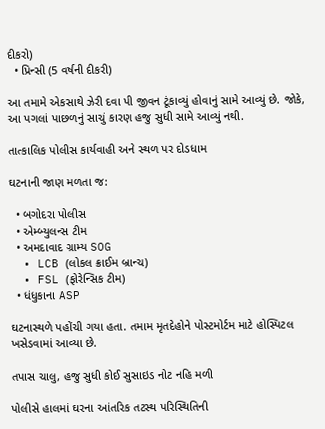દીકરો)
  • પ્રિન્સી (5 વર્ષની દીકરી)

આ તમામે એકસાથે ઝેરી દવા પી જીવન ટૂંકાવ્યું હોવાનું સામે આવ્યું છે. જોકે, આ પગલાં પાછળનું સાચું કારણ હજુ સુધી સામે આવ્યું નથી.

તાત્કાલિક પોલીસ કાર્યવાહી અને સ્થળ પર દોડધામ

ઘટનાની જાણ મળતા જ:

  • બગોદરા પોલીસ
  • એમ્બ્યુલન્સ ટીમ
  • અમદાવાદ ગ્રામ્ય SOG
  • LCB (લોકલ ક્રાઈમ બ્રાન્ચ)
  • FSL (ફોરેન્સિક ટીમ)
  • ધંધુકાના ASP

ઘટનાસ્થળે પહોંચી ગયા હતા. તમામ મૃતદેહોને પોસ્ટમોર્ટમ માટે હોસ્પિટલ ખસેડવામાં આવ્યા છે.

તપાસ ચાલુ, હજુ સુધી કોઈ સુસાઇડ નોટ નહિ મળી

પોલીસે હાલમાં ઘરના આંતરિક તટસ્થ પરિસ્થિતિની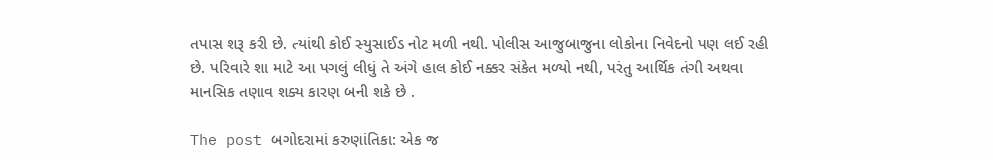તપાસ શરૂ કરી છે. ત્યાંથી કોઈ સ્યુસાઈડ નોટ મળી નથી. પોલીસ આજુબાજુના લોકોના નિવેદનો પણ લઈ રહી છે. પરિવારે શા માટે આ પગલું લીધું તે અંગે હાલ કોઈ નક્કર સંકેત મળ્યો નથી, પરંતુ આર્થિક તંગી અથવા માનસિક તણાવ શક્ય કારણ બની શકે છે .

The post બગોદરામાં કરુણાંતિકા: એક જ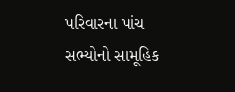પરિવારના પાંચ સભ્યોનો સામૂહિક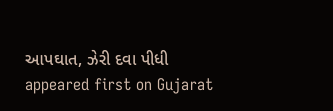આપઘાત, ઝેરી દવા પીધી appeared first on Gujarat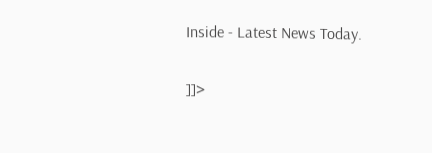Inside - Latest News Today.

]]>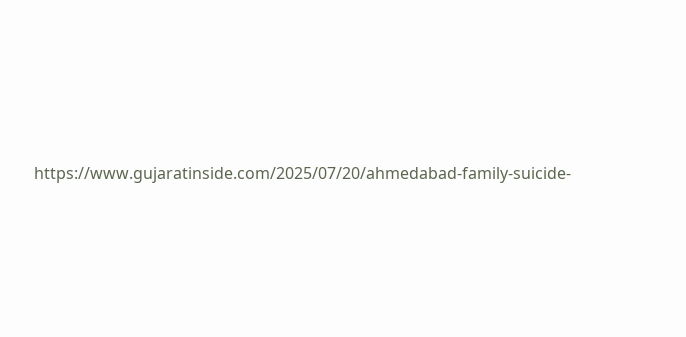https://www.gujaratinside.com/2025/07/20/ahmedabad-family-suicide-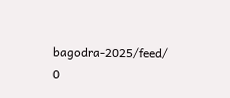bagodra-2025/feed/ 0